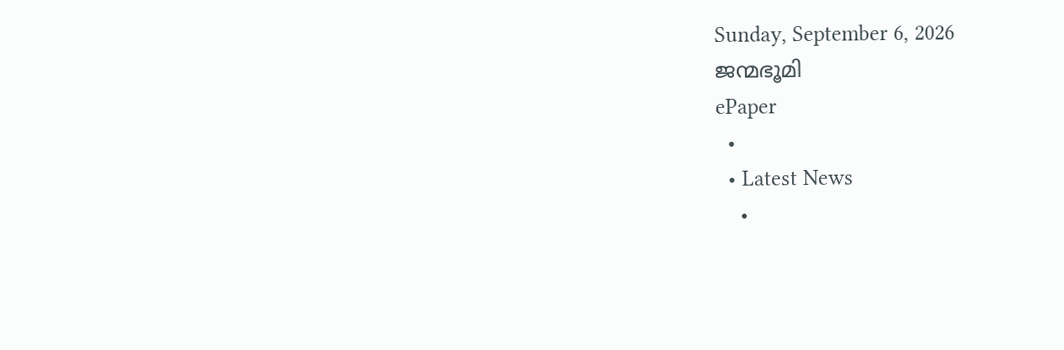Sunday, September 6, 2026
ജന്മഭൂമി
ePaper
  •
  • Latest News
    •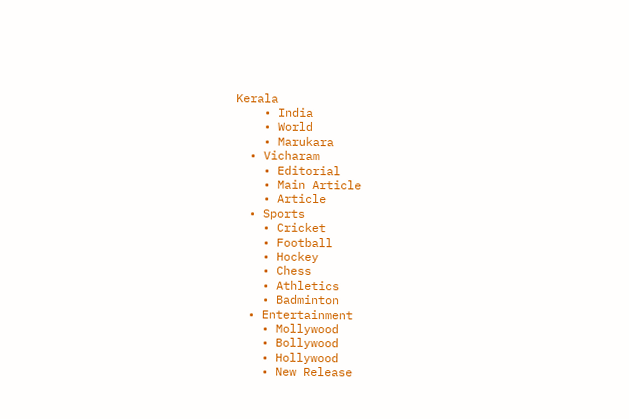Kerala
    • India
    • World
    • Marukara
  • Vicharam
    • Editorial
    • Main Article
    • Article
  • Sports
    • Cricket
    • Football
    • Hockey
    • Chess
    • Athletics
    • Badminton
  • Entertainment
    • Mollywood
    • Bollywood
    • Hollywood
    • New Release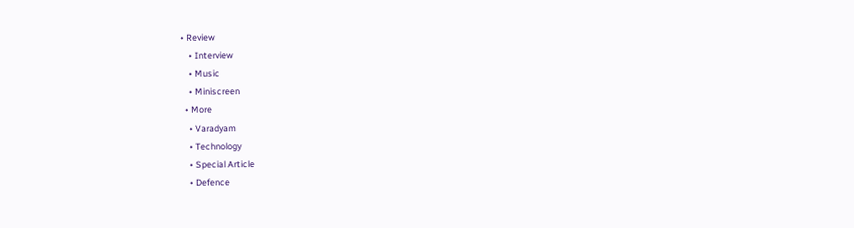• Review
    • Interview
    • Music
    • Miniscreen
  • More
    • Varadyam
    • Technology
    • Special Article
    • Defence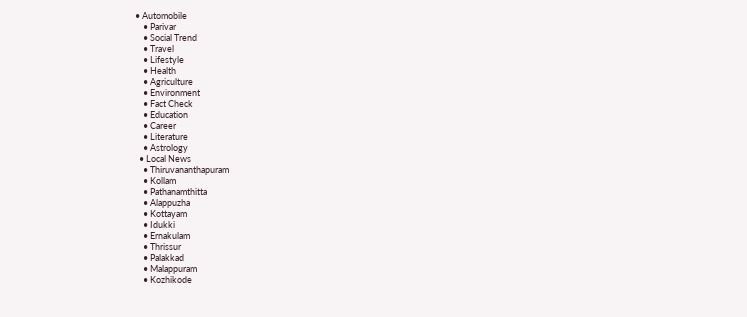• Automobile
    • Parivar
    • Social Trend
    • Travel
    • Lifestyle
    • Health
    • Agriculture
    • Environment
    • Fact Check
    • Education
    • Career
    • Literature
    • Astrology
  • Local News
    • Thiruvananthapuram
    • Kollam
    • Pathanamthitta
    • Alappuzha
    • Kottayam
    • Idukki
    • Ernakulam
    • Thrissur
    • Palakkad
    • Malappuram
    • Kozhikode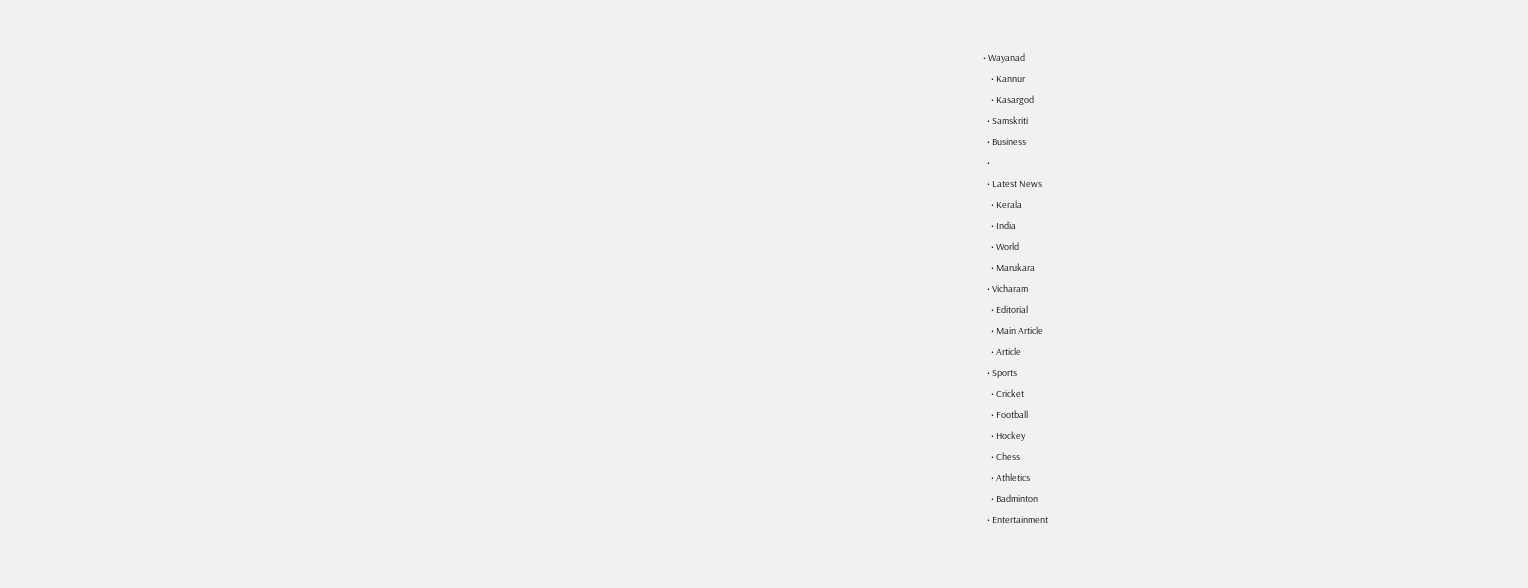• Wayanad
    • Kannur
    • Kasargod
  • Samskriti
  • Business
  •
  • Latest News
    • Kerala
    • India
    • World
    • Marukara
  • Vicharam
    • Editorial
    • Main Article
    • Article
  • Sports
    • Cricket
    • Football
    • Hockey
    • Chess
    • Athletics
    • Badminton
  • Entertainment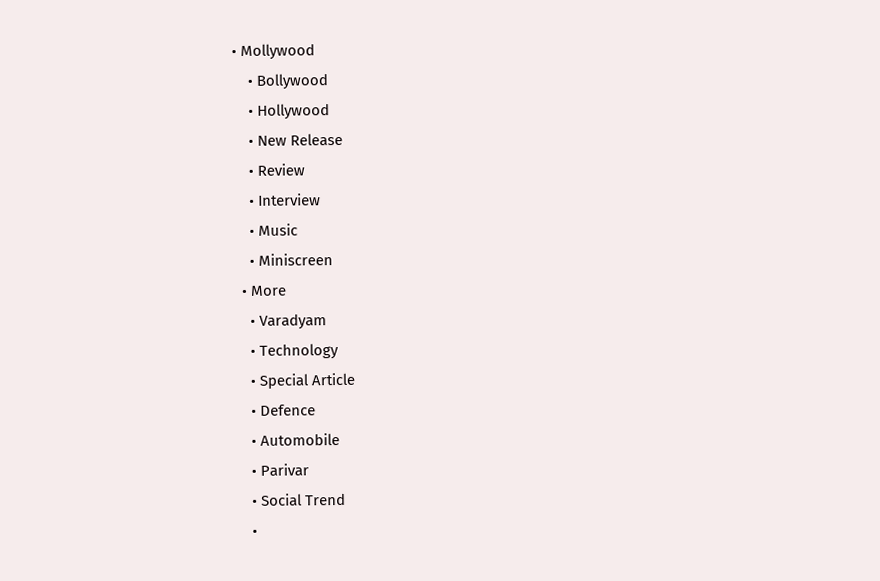• Mollywood
    • Bollywood
    • Hollywood
    • New Release
    • Review
    • Interview
    • Music
    • Miniscreen
  • More
    • Varadyam
    • Technology
    • Special Article
    • Defence
    • Automobile
    • Parivar
    • Social Trend
    •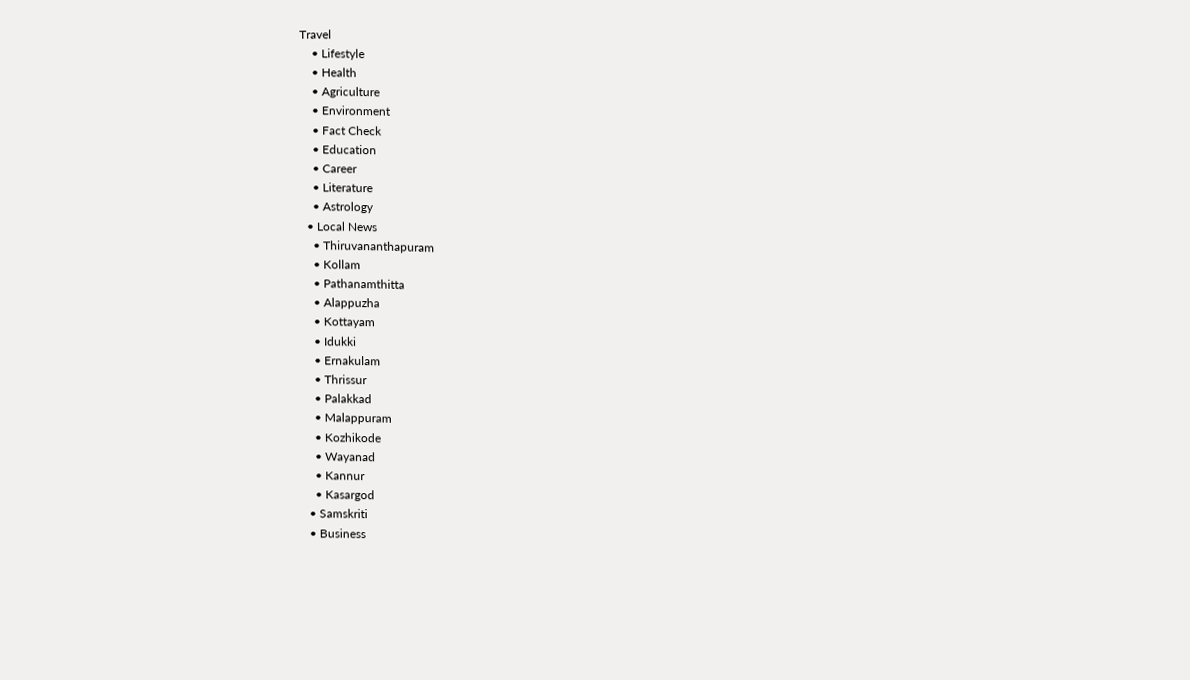Travel
    • Lifestyle
    • Health
    • Agriculture
    • Environment
    • Fact Check
    • Education
    • Career
    • Literature
    • Astrology
  • Local News
    • Thiruvananthapuram
    • Kollam
    • Pathanamthitta
    • Alappuzha
    • Kottayam
    • Idukki
    • Ernakulam
    • Thrissur
    • Palakkad
    • Malappuram
    • Kozhikode
    • Wayanad
    • Kannur
    • Kasargod
  • Samskriti
  • Business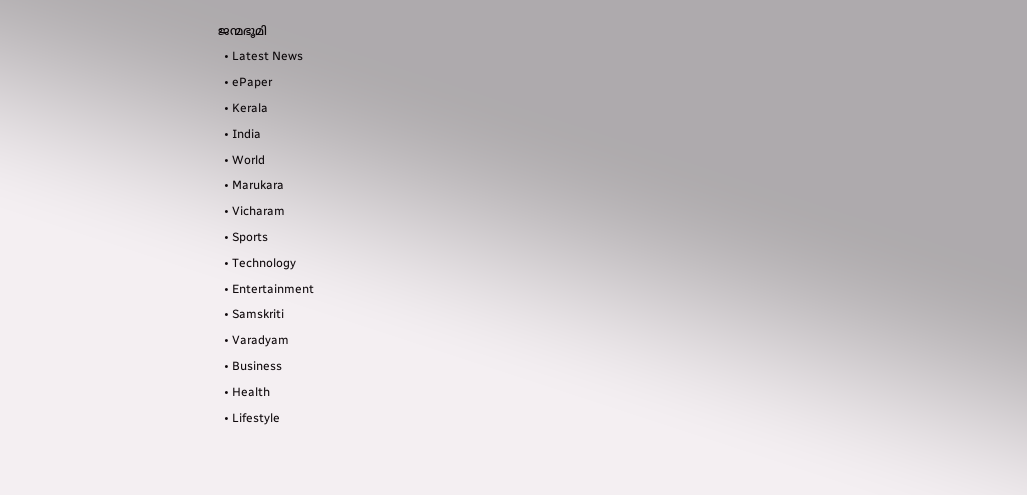ജന്മഭൂമി
  • Latest News
  • ePaper
  • Kerala
  • India
  • World
  • Marukara
  • Vicharam
  • Sports
  • Technology
  • Entertainment
  • Samskriti
  • Varadyam
  • Business
  • Health
  • Lifestyle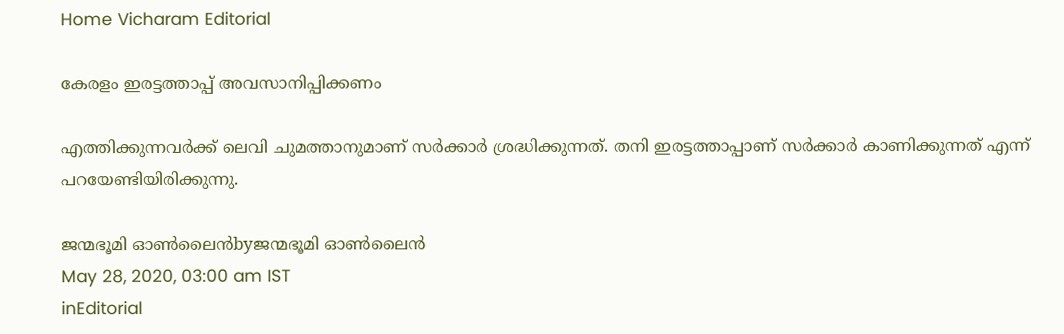Home Vicharam Editorial

കേരളം ഇരട്ടത്താപ്പ് അവസാനിപ്പിക്കണം

എത്തിക്കുന്നവര്‍ക്ക് ലെവി ചുമത്താനുമാണ് സര്‍ക്കാര്‍ ശ്രദ്ധിക്കുന്നത്. തനി ഇരട്ടത്താപ്പാണ് സര്‍ക്കാര്‍ കാണിക്കുന്നത് എന്ന് പറയേണ്ടിയിരിക്കുന്നു.

ജന്മഭൂമി ഓണ്‍ലൈന്‍byജന്മഭൂമി ഓണ്‍ലൈന്‍
May 28, 2020, 03:00 am IST
inEditorial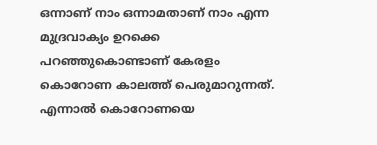ഒന്നാണ് നാം ഒന്നാമതാണ് നാം എന്ന മുദ്രവാക്യം ഉറക്കെ പറഞ്ഞുകൊണ്ടാണ് കേരളം കൊറോണ കാലത്ത് പെരുമാറുന്നത്. എന്നാല്‍ കൊറോണയെ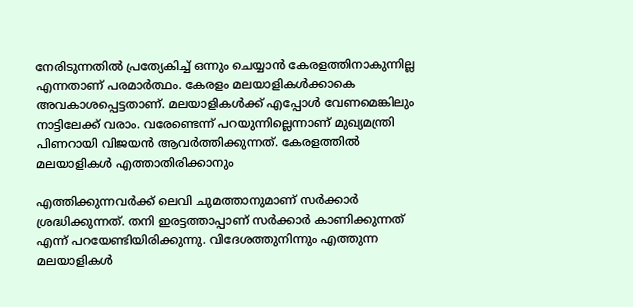നേരിടുന്നതില്‍ പ്രത്യേകിച്ച് ഒന്നും ചെയ്യാന്‍ കേരളത്തിനാകുന്നില്ല എന്നതാണ് പരമാര്‍ത്ഥം. കേരളം മലയാളികള്‍ക്കാകെ അവകാശപ്പെട്ടതാണ്. മലയാളികള്‍ക്ക് എപ്പോള്‍ വേണമെങ്കിലും നാട്ടിലേക്ക് വരാം. വരേണ്ടെന്ന് പറയുന്നില്ലെന്നാണ് മുഖ്യമന്ത്രി പിണറായി വിജയന്‍ ആവര്‍ത്തിക്കുന്നത്. കേരളത്തില്‍ മലയാളികള്‍ എത്താതിരിക്കാനും

എത്തിക്കുന്നവര്‍ക്ക് ലെവി ചുമത്താനുമാണ് സര്‍ക്കാര്‍ ശ്രദ്ധിക്കുന്നത്. തനി ഇരട്ടത്താപ്പാണ് സര്‍ക്കാര്‍ കാണിക്കുന്നത് എന്ന് പറയേണ്ടിയിരിക്കുന്നു. വിദേശത്തുനിന്നും എത്തുന്ന മലയാളികള്‍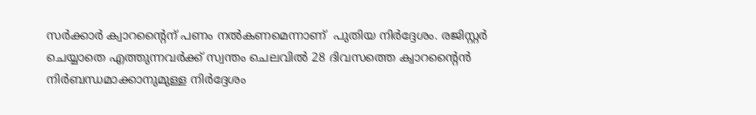സര്‍ക്കാര്‍ ക്വാറന്റൈന് പണം നല്‍കണമെന്നാണ്  പുതിയ നിര്‍ദ്ദേശം. രജിസ്റ്റര്‍ ചെയ്യാതെ എത്തുന്നവര്‍ക്ക് സ്വന്തം ചെലവില്‍ 28 ദിവസത്തെ ക്വാറന്റൈന്‍ നിര്‍ബന്ധമാക്കാനുമുള്ള നിര്‍ദ്ദേശം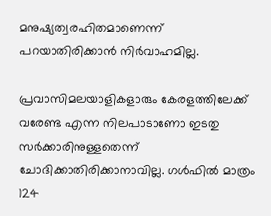മനുഷ്യത്വരഹിതമാണെന്ന് പറയാതിരിക്കാന്‍ നിര്‍വാഹമില്ല.

പ്രവാസിമലയാളികളാരും കേരളത്തിലേക്ക് വരേണ്ട എന്ന നിലപാടാണോ ഇടതു സര്‍ക്കാരിനുള്ളതെന്ന് ചോദിക്കാതിരിക്കാനാവില്ല. ഗള്‍ഫില്‍ മാത്രം 124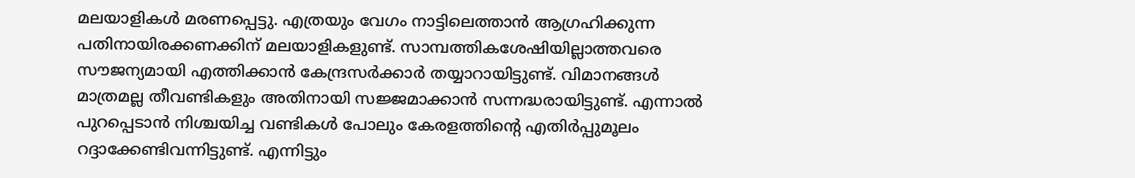മലയാളികള്‍ മരണപ്പെട്ടു. എത്രയും വേഗം നാട്ടിലെത്താന്‍ ആഗ്രഹിക്കുന്ന പതിനായിരക്കണക്കിന് മലയാളികളുണ്ട്. സാമ്പത്തികശേഷിയില്ലാത്തവരെ സൗജന്യമായി എത്തിക്കാന്‍ കേന്ദ്രസര്‍ക്കാര്‍ തയ്യാറായിട്ടുണ്ട്. വിമാനങ്ങള്‍ മാത്രമല്ല തീവണ്ടികളും അതിനായി സജ്ജമാക്കാന്‍ സന്നദ്ധരായിട്ടുണ്ട്. എന്നാല്‍ പുറപ്പെടാന്‍ നിശ്ചയിച്ച വണ്ടികള്‍ പോലും കേരളത്തിന്റെ എതിര്‍പ്പുമൂലം റദ്ദാക്കേണ്ടിവന്നിട്ടുണ്ട്. എന്നിട്ടും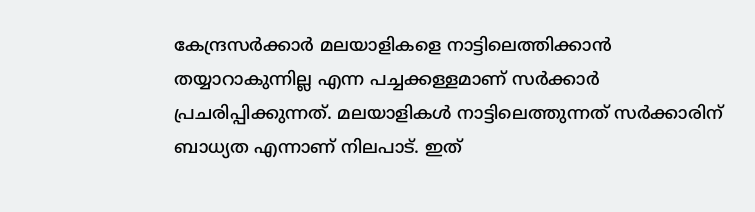കേന്ദ്രസര്‍ക്കാര്‍ മലയാളികളെ നാട്ടിലെത്തിക്കാന്‍ തയ്യാറാകുന്നില്ല എന്ന പച്ചക്കള്ളമാണ് സര്‍ക്കാര്‍ പ്രചരിപ്പിക്കുന്നത്. മലയാളികള്‍ നാട്ടിലെത്തുന്നത് സര്‍ക്കാരിന് ബാധ്യത എന്നാണ് നിലപാട്. ഇത്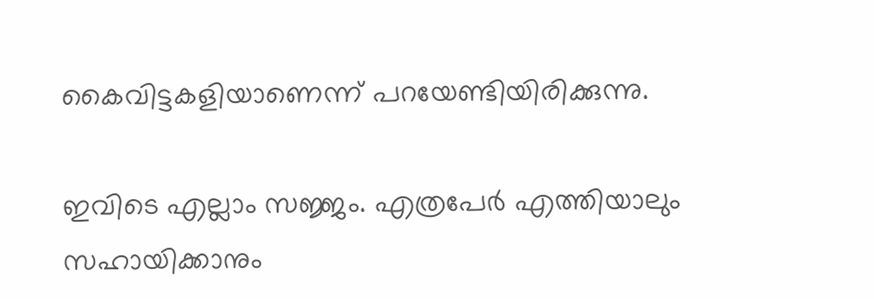കൈവിട്ടകളിയാണെന്ന് പറയേണ്ടിയിരിക്കുന്നു.

ഇവിടെ എല്ലാം സജ്ജം. എത്രപേര്‍ എത്തിയാലും സഹായിക്കാനും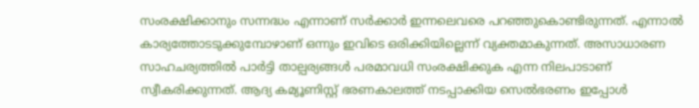സംരക്ഷിക്കാനും സന്നദ്ധം എന്നാണ് സര്‍ക്കാര്‍ ഇന്നലെവരെ പറഞ്ഞുകൊണ്ടിരുന്നത്. എന്നാല്‍ കാര്യത്തോടടുക്കുമ്പോഴാണ് ഒന്നും ഇവിടെ ഒരിക്കിയില്ലെന്ന് വ്യക്തമാകുന്നത്. അസാധാരണ സാഹചര്യത്തില്‍ പാര്‍ട്ടി താല്പര്യങ്ങള്‍ പരമാവധി സംരക്ഷിക്കുക എന്ന നിലപാടാണ് സ്വീകരിക്കുന്നത്. ആദ്യ കമ്യൂണിസ്റ്റ് ഭരണകാലത്ത് നടപ്പാക്കിയ സെല്‍ഭരണം ഇപ്പോള്‍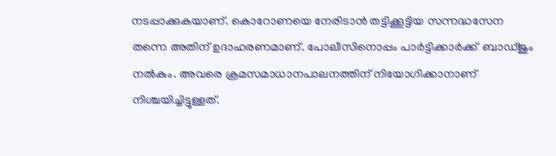നടപ്പാക്കുകയാണ്. കൊറോണയെ നേരിടാന്‍ തട്ടിക്കൂട്ടിയ സന്നദ്ധസേന തന്നെ അതിന് ഉദാഹരണമാണ്. പോലീസിനൊപ്പം പാര്‍ട്ടിക്കാര്‍ക്ക്  ബാഡ്ജും നല്‍കും. അവരെ ക്രമസമാധാനപാലനത്തിന് നിയോഗിക്കാനാണ് നിശ്ചയിച്ചിട്ടുള്ളത്.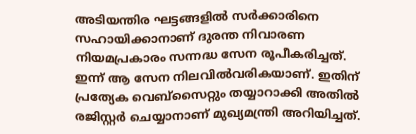അടിയന്തിര ഘട്ടങ്ങളില്‍ സര്‍ക്കാരിനെ സഹായിക്കാനാണ് ദുരന്ത നിവാരണ നിയമപ്രകാരം സന്നദ്ധ സേന രൂപീകരിച്ചത്. ഇന്ന് ആ സേന നിലവില്‍വരികയാണ്. ഇതിന് പ്രത്യേക വെബ്‌സൈറ്റും തയ്യാറാക്കി അതില്‍ രജിസ്റ്റര്‍ ചെയ്യാനാണ് മുഖ്യമന്ത്രി അറിയിച്ചത്.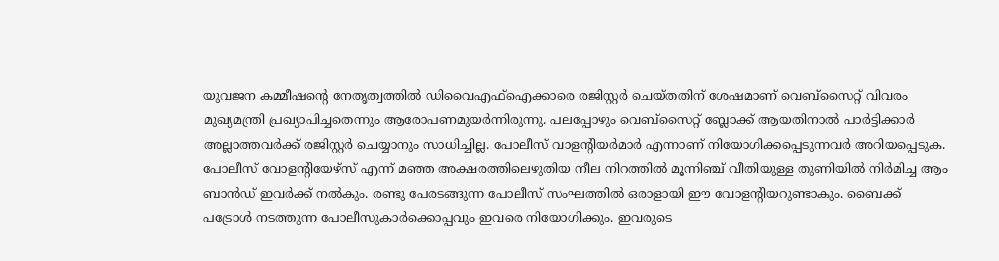യുവജന കമ്മീഷന്റെ നേതൃത്വത്തില്‍ ഡിവൈഎഫ്‌ഐക്കാരെ രജിസ്റ്റര്‍ ചെയ്തതിന് ശേഷമാണ് വെബ്‌സൈറ്റ് വിവരം മുഖ്യമന്ത്രി പ്രഖ്യാപിച്ചതെന്നും ആരോപണമുയര്‍ന്നിരുന്നു. പലപ്പോഴും വെബ്‌സൈറ്റ് ബ്ലോക്ക് ആയതിനാല്‍ പാര്‍ട്ടിക്കാര്‍ അല്ലാത്തവര്‍ക്ക് രജിസ്റ്റര്‍ ചെയ്യാനും സാധിച്ചില്ല. പോലീസ് വാളന്റിയര്‍മാര്‍ എന്നാണ് നിയോഗിക്കപ്പെടുന്നവര്‍ അറിയപ്പെടുക. പോലീസ് വോളന്റിയേഴ്‌സ് എന്ന് മഞ്ഞ അക്ഷരത്തിലെഴുതിയ നീല നിറത്തില്‍ മൂന്നിഞ്ച് വീതിയുള്ള തുണിയില്‍ നിര്‍മിച്ച ആം ബാന്‍ഡ് ഇവര്‍ക്ക് നല്‍കും. രണ്ടു പേരടങ്ങുന്ന പോലീസ് സംഘത്തില്‍ ഒരാളായി ഈ വോളന്റിയറുണ്ടാകും. ബൈക്ക് പട്രോള്‍ നടത്തുന്ന പോലീസുകാര്‍ക്കൊപ്പവും ഇവരെ നിയോഗിക്കും. ഇവരുടെ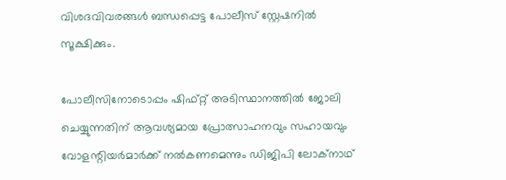വിശദവിവരങ്ങള്‍ ബന്ധപ്പെട്ട പോലീസ് സ്റ്റേഷനില്‍ സൂക്ഷിക്കും.

പോലീസിനോടൊപ്പം ഷിഫ്റ്റ് അടിസ്ഥാനത്തില്‍ ജോലി ചെയ്യുന്നതിന് ആവശ്യമായ പ്രോത്സാഹനവും സഹായവും വോളന്റിയര്‍മാര്‍ക്ക് നല്‍കണമെന്നും ഡിജിപി ലോക്‌നാഥ്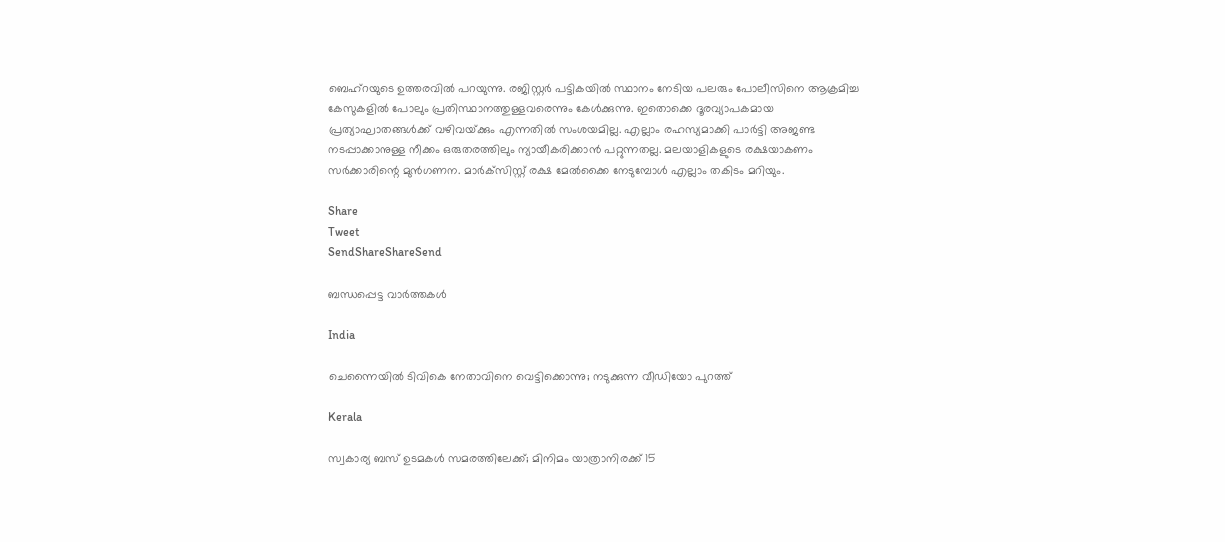ബെഹ്‌റയുടെ ഉത്തരവില്‍ പറയുന്നു. രജിസ്റ്റര്‍ പട്ടികയില്‍ സ്ഥാനം നേടിയ പലരും പോലീസിനെ ആക്രമിച്ച കേസുകളില്‍ പോലും പ്രതിസ്ഥാനത്തുള്ളവരെന്നും കേള്‍ക്കുന്നു. ഇതൊക്കെ ദൂരവ്യാപകമായ പ്രത്യാഘാതങ്ങള്‍ക്ക് വഴിവയ്‌ക്കും എന്നതില്‍ സംശയമില്ല. എല്ലാം രഹസ്യമാക്കി പാര്‍ട്ടി അജണ്ട നടപ്പാക്കാനുള്ള നീക്കം ഒരുതരത്തിലും ന്യായീകരിക്കാന്‍ പറ്റുന്നതല്ല. മലയാളികളുടെ രക്ഷയാകണം സര്‍ക്കാരിന്റെ മുന്‍ഗണന. മാര്‍ക്‌സിസ്റ്റ് രക്ഷ മേല്‍ക്കൈ നേടുമ്പോള്‍ എല്ലാം തകിടം മറിയും.

Share
Tweet
SendShareShareSend

ബന്ധപ്പെട്ട വാര്‍ത്തകള്‍

India

ചെന്നൈയില്‍ ടിവികെ നേതാവിനെ വെട്ടിക്കൊന്നു; നടുക്കുന്ന വീഡിയോ പുറത്ത്

Kerala

സ്വകാര്യ ബസ് ഉടമകൾ സമരത്തിലേക്ക്; മിനിമം യാത്രാനിരക്ക് 15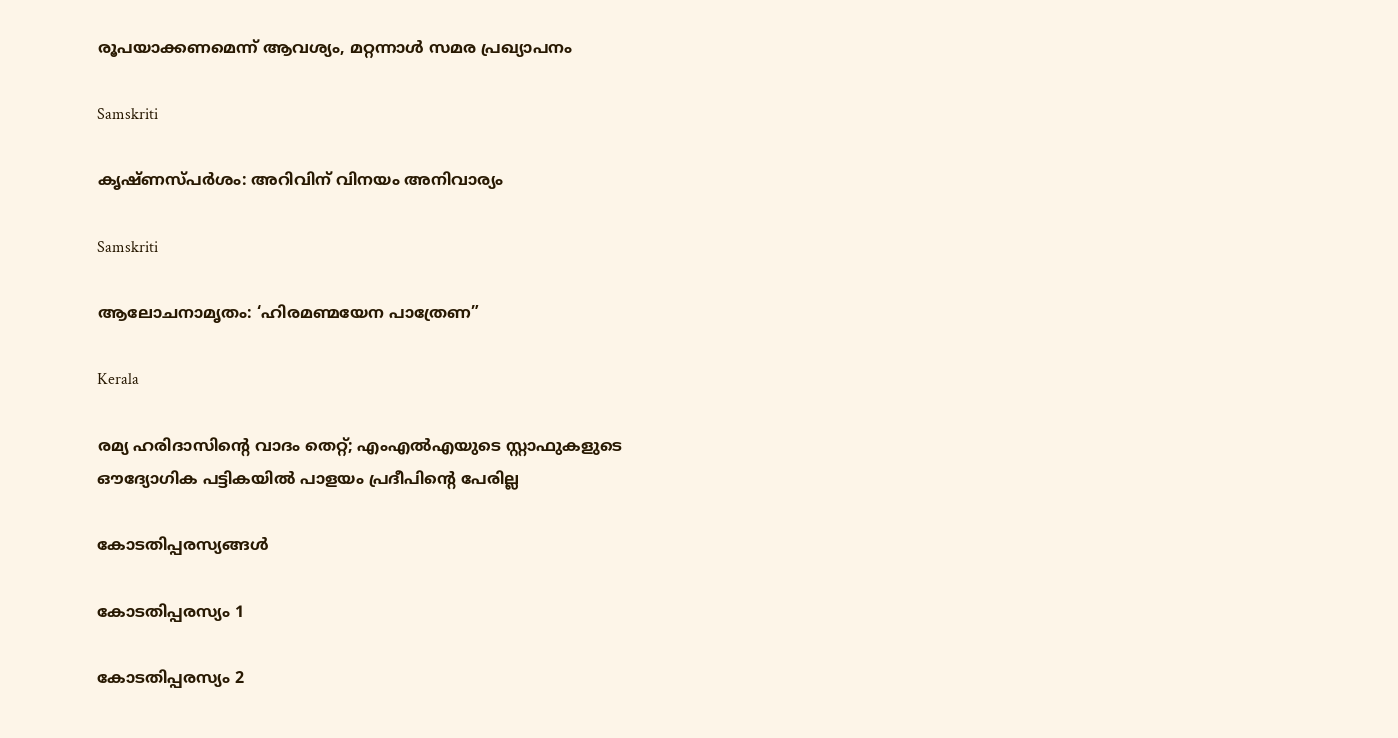രൂപയാക്കണമെന്ന് ആവശ്യം, മറ്റന്നാൾ സമര പ്രഖ്യാപനം

Samskriti

കൃഷ്ണസ്പര്‍ശം: അറിവിന് വിനയം അനിവാര്യം

Samskriti

ആലോചനാമൃതം: ‘ഹിരമണ്മയേന പാത്രേണ”

Kerala

രമ്യ ഹരിദാസിന്റെ വാദം തെറ്റ്; എംഎല്‍എയുടെ സ്റ്റാഫുകളുടെ ഔദ്യോഗിക പട്ടികയില്‍ പാളയം പ്രദീപിന്റെ പേരില്ല

കോടതിപ്പരസ്യങ്ങള്‍

കോടതിപ്പരസ്യം 1

കോടതിപ്പരസ്യം 2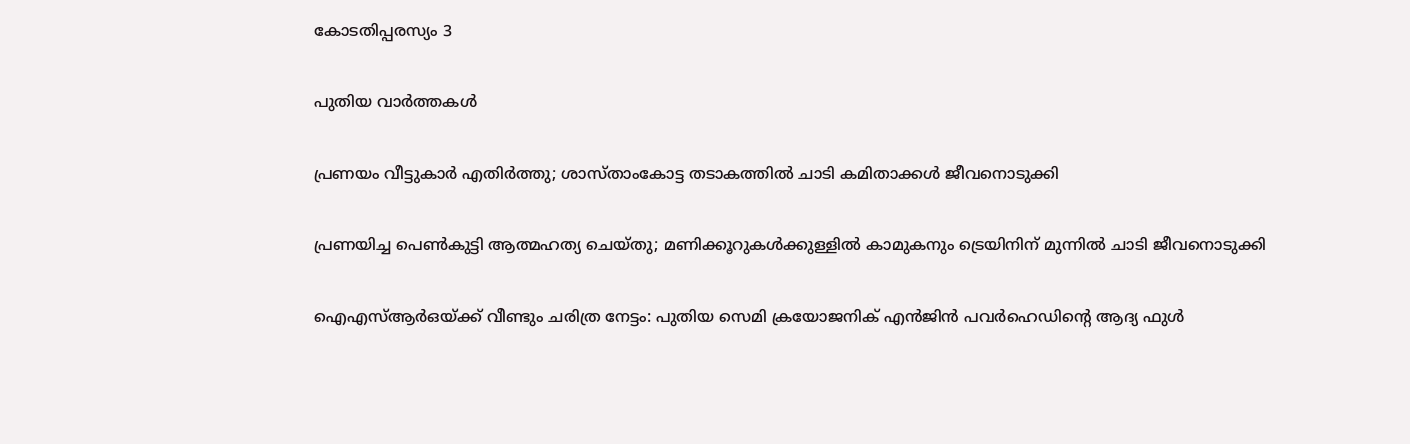കോടതിപ്പരസ്യം 3

പുതിയ വാര്‍ത്തകള്‍

പ്രണയം വീട്ടുകാർ എതിർത്തു; ശാസ്താംകോട്ട തടാകത്തിൽ ചാടി കമിതാക്കൾ ജീവനൊടുക്കി

പ്രണയിച്ച പെൺകുട്ടി ആത്മഹത്യ ചെയ്തു; മണിക്കൂറുകൾക്കുള്ളിൽ കാമുകനും ട്രെയിനിന് മുന്നിൽ ചാടി ജീവനൊടുക്കി

ഐഎസ്ആർഒയ്‌ക്ക് വീണ്ടും ചരിത്ര നേട്ടം: പുതിയ സെമി ക്രയോജനിക് എൻജിൻ പവർഹെഡിന്റെ ആദ്യ ഫുൾ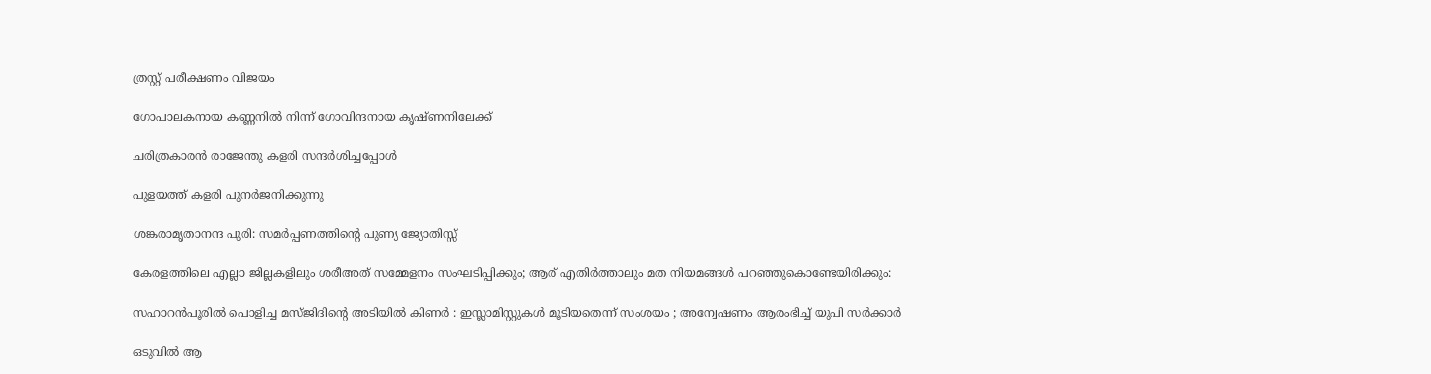ത്രസ്റ്റ് പരീക്ഷണം വിജയം

ഗോപാലകനായ കണ്ണനില്‍ നിന്ന് ഗോവിന്ദനായ കൃഷ്ണനിലേക്ക്

ചരിത്രകാരന്‍ രാജേന്തു കളരി സന്ദര്‍ശിച്ചപ്പോള്‍

പുളയത്ത് കളരി പുനര്‍ജനിക്കുന്നു

ശങ്കരാമൃതാനന്ദ പുരി: സമര്‍പ്പണത്തിന്റെ പുണ്യ ജ്യോതിസ്സ്

കേരളത്തിലെ എല്ലാ ജില്ലകളിലും ശരീഅത് സമ്മേളനം സംഘടിപ്പിക്കും; ആര് എതിർത്താലും മത നിയമങ്ങൾ പറഞ്ഞുകൊണ്ടേയിരിക്കും:

സഹാറൻപൂരിൽ പൊളിച്ച മസ്ജിദിന്റെ അടിയിൽ കിണർ : ഇസ്ലാമിസ്റ്റുകൾ മൂടിയതെന്ന് സംശയം ; അന്വേഷണം ആരംഭിച്ച് യുപി സർക്കാർ

ഒടുവിൽ ആ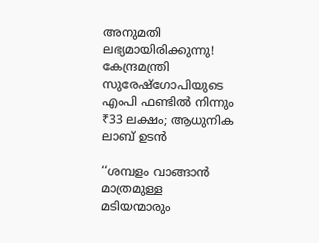അനുമതി ലഭ്യമായിരിക്കുന്നു! കേന്ദ്രമന്ത്രി സുരേഷ്‌ഗോപിയുടെ എംപി ഫണ്ടില്‍ നിന്നും ₹33 ലക്ഷം; ആധുനിക ലാബ് ഉടന്‍

‘‘ശമ്പളം വാങ്ങാൻ മാത്രമുള്ള മടിയന്മാരും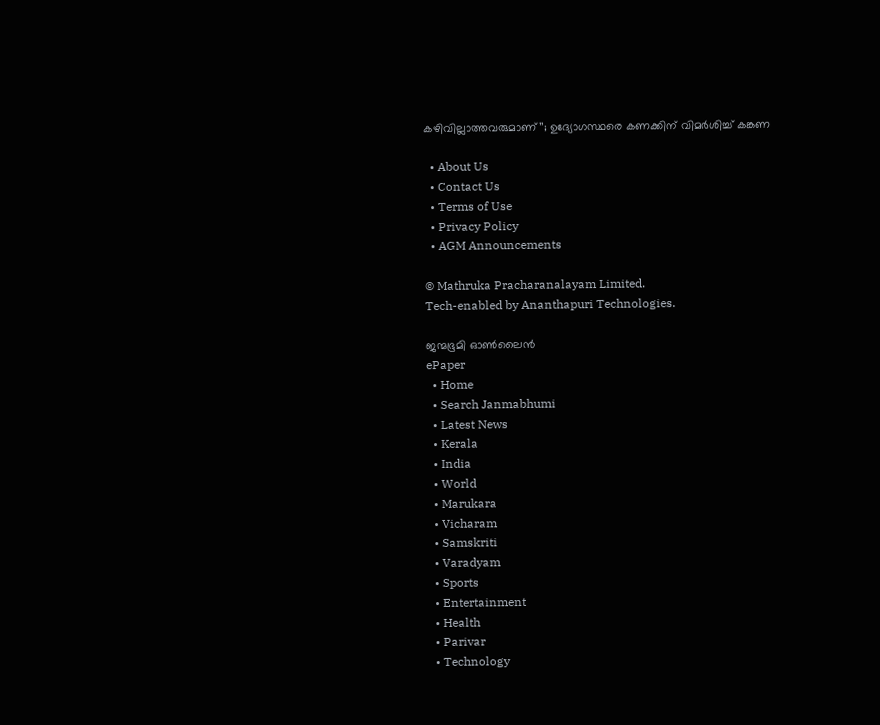കഴിവില്ലാത്തവരുമാണ്’’; ഉദ്യോഗസ്ഥരെ കണക്കിന് വിമർശിച്ച് കങ്കണ

  • About Us
  • Contact Us
  • Terms of Use
  • Privacy Policy
  • AGM Announcements

© Mathruka Pracharanalayam Limited.
Tech-enabled by Ananthapuri Technologies.

ജന്മഭൂമി ഓണ്‍ലൈന്‍
ePaper
  • Home
  • Search Janmabhumi
  • Latest News
  • Kerala
  • India
  • World
  • Marukara
  • Vicharam
  • Samskriti
  • Varadyam
  • Sports
  • Entertainment
  • Health
  • Parivar
  • Technology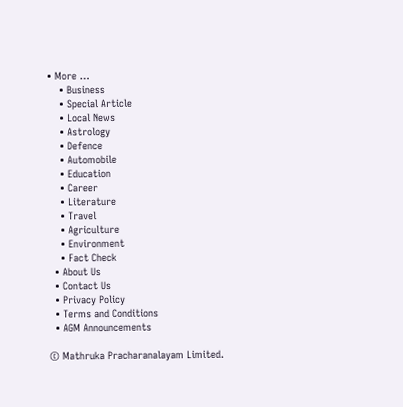• More …
    • Business
    • Special Article
    • Local News
    • Astrology
    • Defence
    • Automobile
    • Education
    • Career
    • Literature
    • Travel
    • Agriculture
    • Environment
    • Fact Check
  • About Us
  • Contact Us
  • Privacy Policy
  • Terms and Conditions
  • AGM Announcements

© Mathruka Pracharanalayam Limited.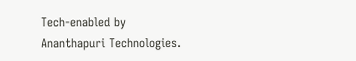Tech-enabled by Ananthapuri Technologies.